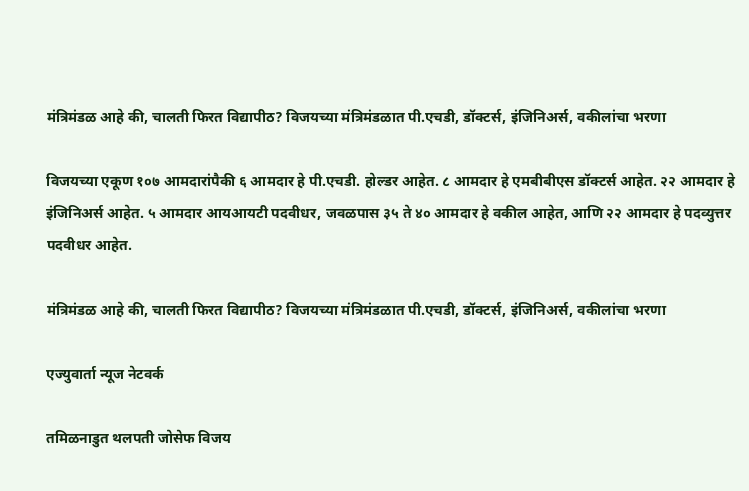मंत्रिमंडळ आहे की, चालती फिरत विद्यापीठ? विजयच्या मंत्रिमंडळात पी.एचडी, डॉक्टर्स, इंजिनिअर्स, वकीलांचा भरणा

विजयच्या एकूण १०७ आमदारांपैकी ६ आमदार हे पी.एचडी. होल्डर आहेत. ८ आमदार हे एमबीबीएस डॉक्टर्स आहेत. २२ आमदार हे इंजिनिअर्स आहेत. ५ आमदार आयआयटी पदवीधर, जवळपास ३५ ते ४० आमदार हे वकील आहेत, आणि २२ आमदार हे पदव्युत्तर पदवीधर आहेत.

मंत्रिमंडळ आहे की, चालती फिरत विद्यापीठ? विजयच्या मंत्रिमंडळात पी.एचडी, डॉक्टर्स, इंजिनिअर्स, वकीलांचा भरणा

एज्युवार्ता न्यूज नेटवर्क

तमिळनाडुत थलपती जोसेफ विजय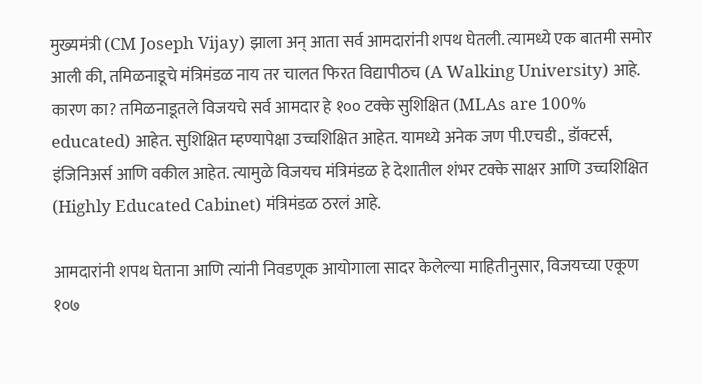मुख्यमंत्री (CM Joseph Vijay) झाला अन् आता सर्व आमदारांनी शपथ घेतली. त्यामध्ये एक बातमी समोर आली की, तमिळनाडूचे मंत्रिमंडळ नाय तर चालत फिरत विद्यापीठच (A Walking University) आहे. कारण का? तमिळनाडूतले विजयचे सर्व आमदार हे १०० टक्के सुशिक्षित (MLAs are 100% educated) आहेत. सुशिक्षित म्हण्यापेक्षा उच्चशिक्षित आहेत. यामध्ये अनेक जण पी.एचडी., डॉक्टर्स, इंजिनिअर्स आणि वकील आहेत. त्यामुळे विजयच मंत्रिमंडळ हे देशातील शंभर टक्के साक्षर आणि उच्चशिक्षित (Highly Educated Cabinet) मंत्रिमंडळ ठरलं आहे.

आमदारांनी शपथ घेताना आणि त्यांनी निवडणूक आयोगाला सादर केलेल्या माहितीनुसार, विजयच्या एकूण १०७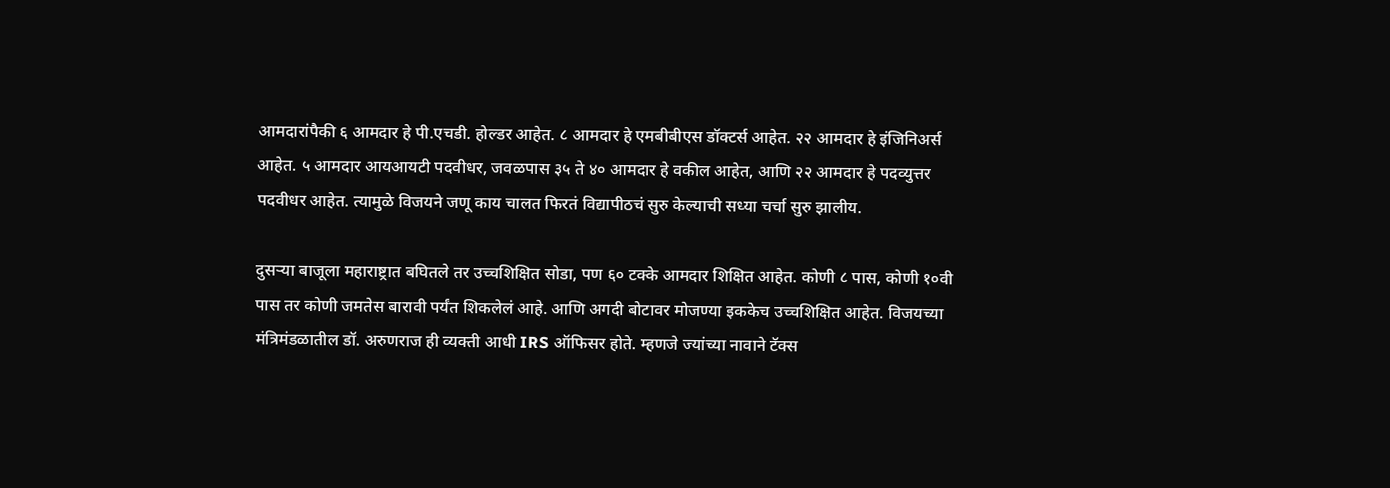आमदारांपैकी ६ आमदार हे पी.एचडी. होल्डर आहेत. ८ आमदार हे एमबीबीएस डॉक्टर्स आहेत. २२ आमदार हे इंजिनिअर्स आहेत. ५ आमदार आयआयटी पदवीधर, जवळपास ३५ ते ४० आमदार हे वकील आहेत, आणि २२ आमदार हे पदव्युत्तर पदवीधर आहेत. त्यामुळे विजयने जणू काय चालत फिरतं विद्यापीठचं सुरु केल्याची सध्या चर्चा सुरु झालीय.

दुसऱ्या बाजूला महाराष्ट्रात बघितले तर उच्चशिक्षित सोडा, पण ६० टक्के आमदार शिक्षित आहेत. कोणी ८ पास, कोणी १०वी पास तर कोणी जमतेस बारावी पर्यंत शिकलेलं आहे. आणि अगदी बोटावर मोजण्या इककेच उच्चशिक्षित आहेत. विजयच्या मंत्रिमंडळातील डॉ. अरुणराज ही व्यक्ती आधी IRS ऑफिसर होते. म्हणजे ज्यांच्या नावाने टॅक्स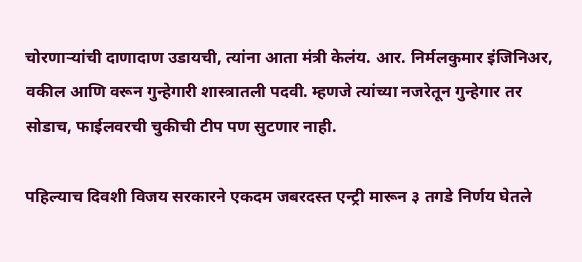चोरणाऱ्यांची दाणादाण उडायची, त्यांना आता मंत्री केलंय. आर. निर्मलकुमार इंजिनिअर, वकील आणि वरून गुन्हेगारी शास्त्रातली पदवी. म्हणजे त्यांच्या नजरेतून गुन्हेगार तर सोडाच, फाईलवरची चुकीची टीप पण सुटणार नाही.

पहिल्याच दिवशी विजय सरकारने एकदम जबरदस्त एन्ट्री मारून ३ तगडे निर्णय घेतले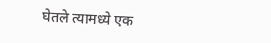घेतले त्यामध्ये एक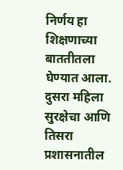निर्णय हा शिक्षणाच्या बाततीतला घेण्यात आला. दुसरा महिला सुरक्षेचा आणि तिसरा प्रशासनातील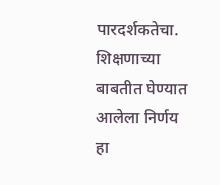पारदर्शकतेचा. शिक्षणाच्या बाबतीत घेण्यात आलेला निर्णय हा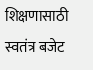शिक्षणासाठी स्वतंत्र बजेट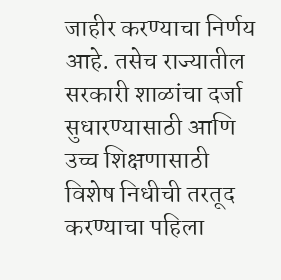जाहीर करण्याचा निर्णय आहे. तसेच राज्यातील सरकारी शाळांचा दर्जा सुधारण्यासाठी आणि उच्च शिक्षणासाठी विशेष निधीची तरतूद करण्याचा पहिला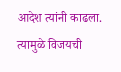आदेश त्यांनी काढला. त्यामुळे विजयची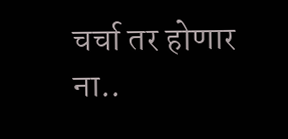चर्चा तर होणार ना..